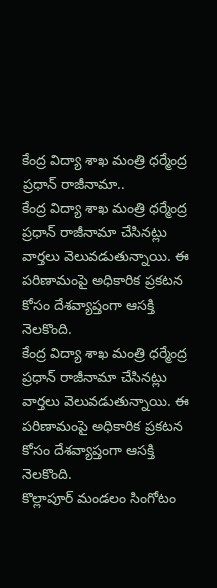కేంద్ర విద్యా శాఖ మంత్రి ధర్మేంద్ర ప్రధాన్ రాజీనామా..
కేంద్ర విద్యా శాఖ మంత్రి ధర్మేంద్ర ప్రధాన్ రాజీనామా చేసినట్లు వార్తలు వెలువడుతున్నాయి. ఈ పరిణామంపై అధికారిక ప్రకటన కోసం దేశవ్యాప్తంగా ఆసక్తి నెలకొంది.
కేంద్ర విద్యా శాఖ మంత్రి ధర్మేంద్ర ప్రధాన్ రాజీనామా చేసినట్లు వార్తలు వెలువడుతున్నాయి. ఈ పరిణామంపై అధికారిక ప్రకటన కోసం దేశవ్యాప్తంగా ఆసక్తి నెలకొంది.
కొల్లాపూర్ మండలం సింగోటం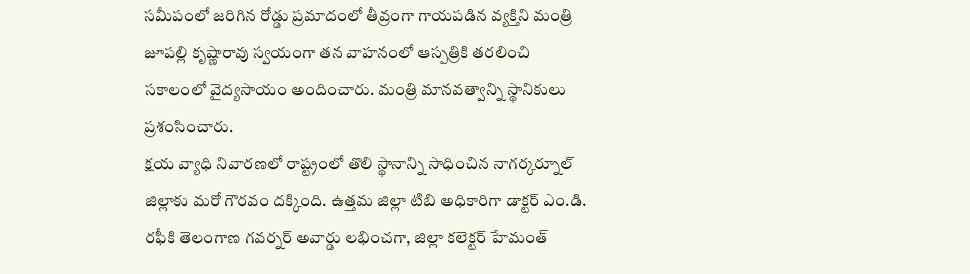సమీపంలో జరిగిన రోడ్డు ప్రమాదంలో తీవ్రంగా గాయపడిన వ్యక్తిని మంత్రి జూపల్లి కృష్ణారావు స్వయంగా తన వాహనంలో ఆస్పత్రికి తరలించి సకాలంలో వైద్యసాయం అందించారు. మంత్రి మానవత్వాన్ని స్థానికులు ప్రశంసించారు.
క్షయ వ్యాధి నివారణలో రాష్ట్రంలో తొలి స్థానాన్ని సాధించిన నాగర్కర్నూల్ జిల్లాకు మరో గౌరవం దక్కింది. ఉత్తమ జిల్లా టిబి అధికారిగా డాక్టర్ ఎం.డి. రఫీకి తెలంగాణ గవర్నర్ అవార్డు లభించగా, జిల్లా కలెక్టర్ హేమంత్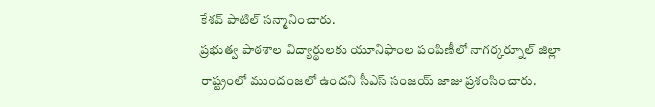కేశవ్ పాటిల్ సన్మానించారు.
ప్రభుత్వ పాఠశాల విద్యార్థులకు యూనిఫాంల పంపిణీలో నాగర్కర్నూల్ జిల్లా రాష్ట్రంలో ముందంజలో ఉందని సీఎస్ సంజయ్ జాజు ప్రశంసించారు.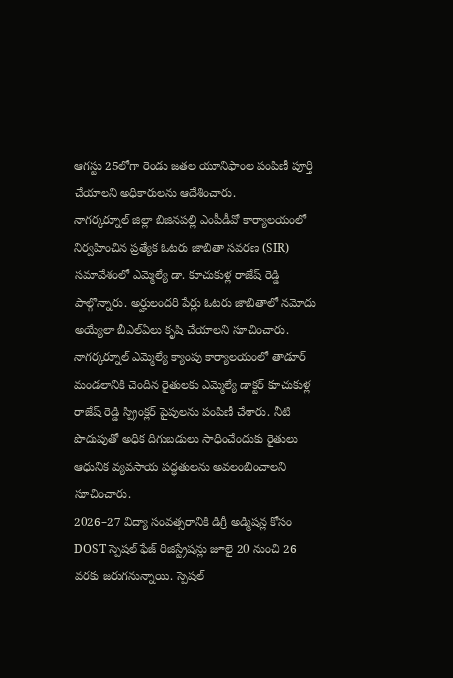ఆగస్టు 25లోగా రెండు జతల యూనిఫాంల పంపిణీ పూర్తి చేయాలని అధికారులను ఆదేశించారు.
నాగర్కర్నూల్ జిల్లా బిజినపల్లి ఎంపీడీవో కార్యాలయంలో నిర్వహించిన ప్రత్యేక ఓటరు జాబితా సవరణ (SIR) సమావేశంలో ఎమ్మెల్యే డా. కూచుకుళ్ల రాజేష్ రెడ్డి పాల్గొన్నారు. అర్హులందరి పేర్లు ఓటరు జాబితాలో నమోదు అయ్యేలా బీఎల్ఏలు కృషి చేయాలని సూచించారు.
నాగర్కర్నూల్ ఎమ్మెల్యే క్యాంపు కార్యాలయంలో తాడూర్ మండలానికి చెందిన రైతులకు ఎమ్మెల్యే డాక్టర్ కూచుకుళ్ల రాజేష్ రెడ్డి స్ప్రింక్లర్ పైపులను పంపిణీ చేశారు. నీటి పొదుపుతో అధిక దిగుబడులు సాధించేందుకు రైతులు ఆధునిక వ్యవసాయ పద్ధతులను అవలంబించాలని సూచించారు.
2026–27 విద్యా సంవత్సరానికి డిగ్రీ అడ్మిషన్ల కోసం DOST స్పెషల్ ఫేజ్ రిజిస్ట్రేషన్లు జూలై 20 నుంచి 26 వరకు జరుగనున్నాయి. స్పెషల్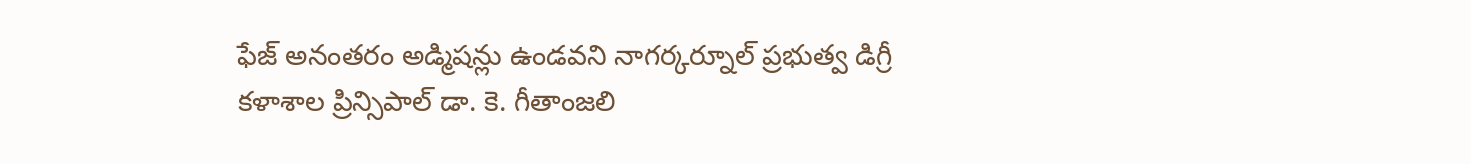ఫేజ్ అనంతరం అడ్మిషన్లు ఉండవని నాగర్కర్నూల్ ప్రభుత్వ డిగ్రీ కళాశాల ప్రిన్సిపాల్ డా. కె. గీతాంజలి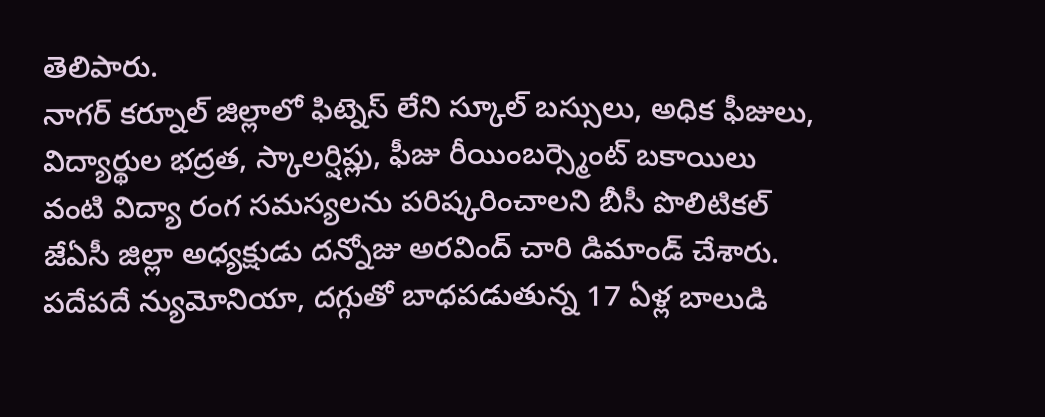తెలిపారు.
నాగర్ కర్నూల్ జిల్లాలో ఫిట్నెస్ లేని స్కూల్ బస్సులు, అధిక ఫీజులు, విద్యార్థుల భద్రత, స్కాలర్షిప్లు, ఫీజు రీయింబర్స్మెంట్ బకాయిలు వంటి విద్యా రంగ సమస్యలను పరిష్కరించాలని బీసీ పొలిటికల్ జేఏసీ జిల్లా అధ్యక్షుడు దన్నోజు అరవింద్ చారి డిమాండ్ చేశారు.
పదేపదే న్యుమోనియా, దగ్గుతో బాధపడుతున్న 17 ఏళ్ల బాలుడి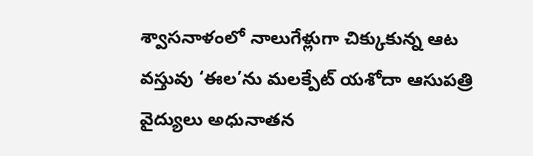శ్వాసనాళంలో నాలుగేళ్లుగా చిక్కుకున్న ఆట వస్తువు ‘ఈల’ను మలక్పేట్ యశోదా ఆసుపత్రి వైద్యులు అధునాతన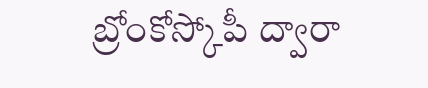బ్రోంకోస్కోపీ ద్వారా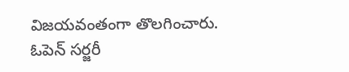విజయవంతంగా తొలగించారు. ఓపెన్ సర్జరీ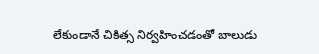లేకుండానే చికిత్స నిర్వహించడంతో బాలుడు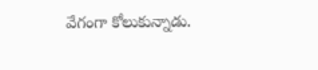వేగంగా కోలుకున్నాడు.